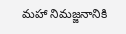మ‌హా నిమ‌జ్జ‌నానికి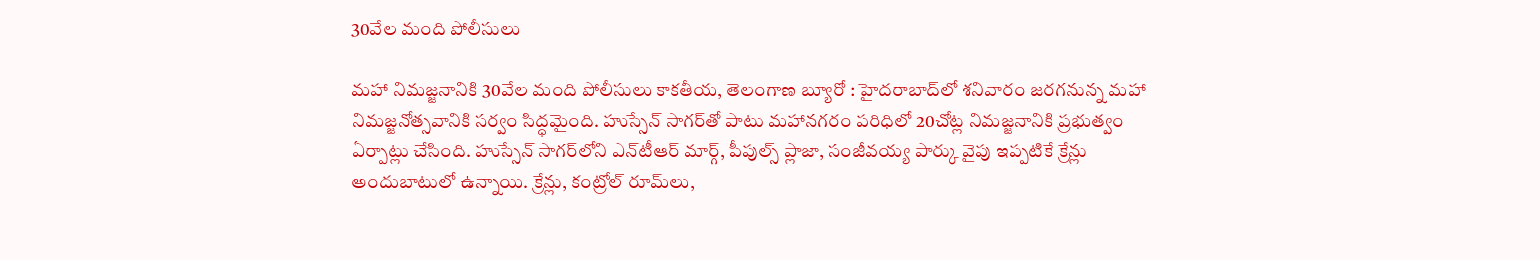30వేల మంది పోలీసులు

మ‌హా నిమ‌జ్జ‌నానికి 30వేల మంది పోలీసులు కాక‌తీయ‌, తెలంగాణ బ్యూరో : హైద‌రాబాద్‌లో శ‌నివారం జ‌ర‌గ‌నున్న మ‌హా నిమ‌జ్జ‌నోత్స‌వానికి స‌ర్వం సిద్ధ‌మైంది. హుస్సేన్ సాగ‌ర్‌తో పాటు మ‌హాన‌గ‌రం ప‌రిధిలో 20చోట్ల నిమ‌జ్జ‌నానికి ప్ర‌భుత్వం ఏర్పాట్లు చేసింది. హుస్సేన్ సాగ‌ర్‌లోని ఎన్‌టీఆర్‌ మార్గ్‌, పీపుల్స్‌ ప్లాజా, సంజీవయ్య పార్కు వైపు ఇప్పటికే క్రేన్లు అందుబాటులో ఉన్నాయి. క్రేన్లు, కంట్రోల్‌ రూమ్‌లు,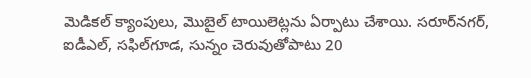మెడికల్‌ క్యాంపులు, మొబైల్‌ టాయిలెట్లను ఏర్పాటు చేశాయి. సరూర్‌నగర్‌, ఐడీఎల్‌, సఫిల్‌గూడ, సున్నం చెరువుతోపాటు 20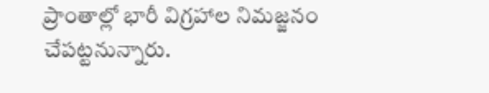ప్రాంతాల్లో భారీ విగ్రహాల నిమజ్జనం చేప‌ట్ట‌నున్నారు.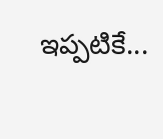ఇప్పటికే...